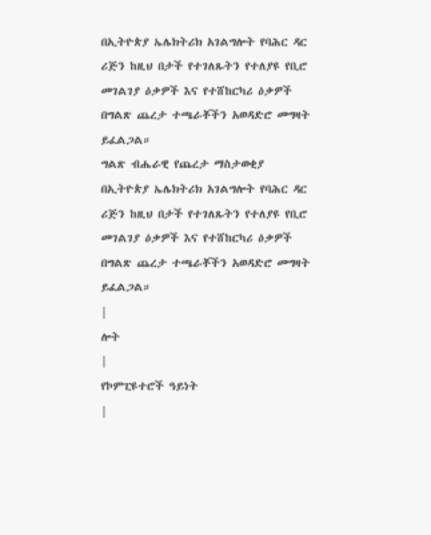በኢትዮጵያ ኤሌክትሪክ አገልግሎት የባሕር ዳር ሪጅን ከዚህ በታች የተገለጹትን የተለያዩ የቢሮ መገልገያ ዕቃዎች እና የተሸከርካሪ ዕቃዎች በግልጽ ጨረታ ተጫራቾችን አወዳድሮ መግዛት ይፈልጋል።
ግልጽ ብሔራዊ የጨረታ ማስታወቂያ
በኢትዮጵያ ኤሌክትሪክ አገልግሎት የባሕር ዳር ሪጅን ከዚህ በታች የተገለጹትን የተለያዩ የቢሮ መገልገያ ዕቃዎች እና የተሸከርካሪ ዕቃዎች በግልጽ ጨረታ ተጫራቾችን አወዳድሮ መግዛት ይፈልጋል።
|
ሎት
|
የኮምፒዩተሮች ዓይነት
|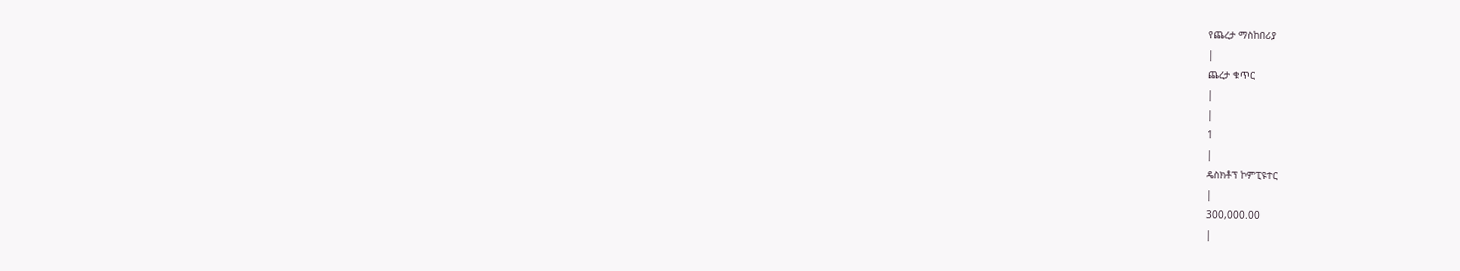የጨረታ ማስከበሪያ
|
ጨረታ ቁጥር
|
|
1
|
ዴስክቶፕ ኮምፒዩተር
|
300,000.00
|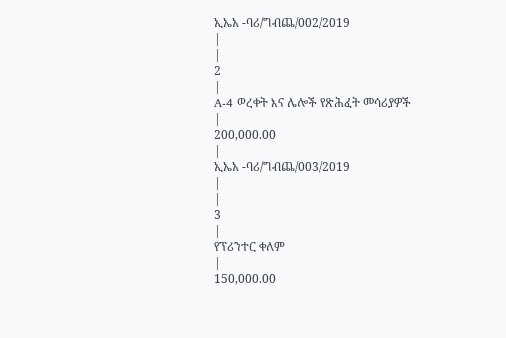ኢኤአ -ባሪ/ግብጨ/002/2019
|
|
2
|
A-4 ወረቀት እና ሌሎች የጽሕፈት መሳሪያዎች
|
200,000.00
|
ኢኤአ -ባሪ/ግብጨ/003/2019
|
|
3
|
የፕሪንተር ቀለም
|
150,000.00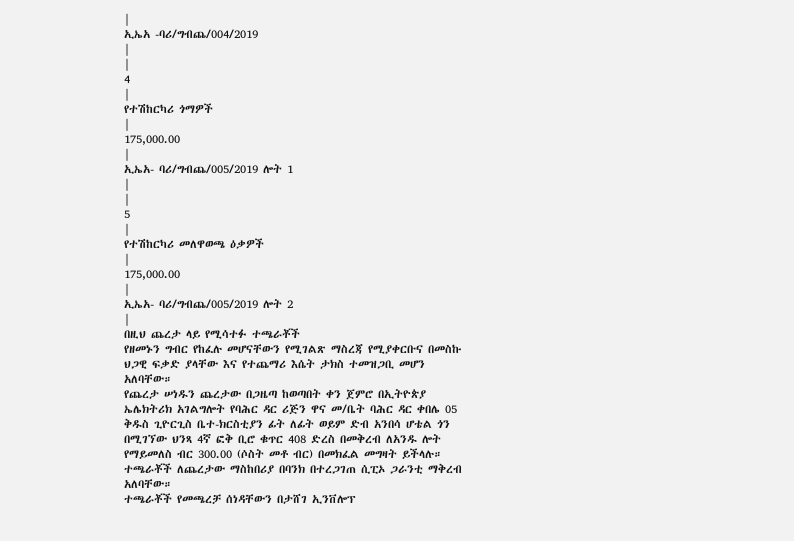|
ኢኤአ -ባሪ/ግብጨ/004/2019
|
|
4
|
የተሽከርካሪ ጎማዎች
|
175,000.00
|
ኢኤአ- ባሪ/ግብጨ/005/2019 ሎት 1
|
|
5
|
የተሽከርካሪ መለዋወጫ ዕቃዎች
|
175,000.00
|
ኢኤአ- ባሪ/ግብጨ/005/2019 ሎት 2
|
በዚህ ጨረታ ላይ የሚሳተፉ ተጫራቾች
የዘመኑን ግብር የከፈሉ መሆናቸውን የሚገልጽ ማስረጃ የሚያቀርቡና በመስኩ ህጋዊ ፍቃድ ያላቸው እና የተጨማሪ እሴት ታክስ ተመዝጋቢ መሆን አለባቸው።
የጨረታ ሠነዱን ጨረታው በጋዜጣ ከወጣበት ቀን ጀምሮ በኢትዮጵያ ኤሌክትሪክ አገልግሎት የባሕር ዳር ሪጅን ዋና መ/ቤት ባሕር ዳር ቀበሌ 05 ቅዱስ ጊዮርጊስ ቤተ-ክርስቲያን ፊት ለፊት ወይም ድብ አንበሳ ሆቴል ጎን በሚገኘው ህንጻ 4ኛ ፎቅ ቢሮ ቁጥር 408 ድረስ በመቅረብ ለአንዱ ሎት የማይመለስ ብር 300.00 (ሶስት መቶ ብር) በመክፈል መግዛት ይችላሉ።
ተጫራቾች ለጨረታው ማስከበሪያ በባንክ በተረጋገጠ ሲፒኦ ጋራንቲ ማቅረብ አለባቸው።
ተጫራቾች የመጫረቻ ሰነዳቸውን በታሸገ ኢንቨሎፕ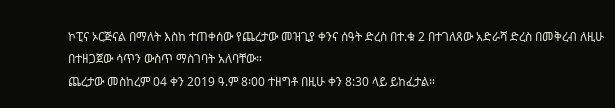ኮፒና ኦርጅናል በማለት እስከ ተጠቀሰው የጨረታው መዝጊያ ቀንና ሰዓት ድረስ በተ.ቁ 2 በተገለጸው አድራሻ ድረስ በመቅረብ ለዚሁ በተዘጋጀው ሳጥን ውስጥ ማስገባት አለባቸው።
ጨረታው መስከረም 04 ቀን 2019 ዓ.ም 8፡00 ተዘግቶ በዚሁ ቀን 8:30 ላይ ይከፈታል።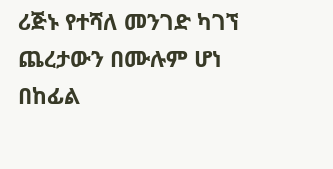ሪጅኑ የተሻለ መንገድ ካገኘ ጨረታውን በሙሉም ሆነ በከፊል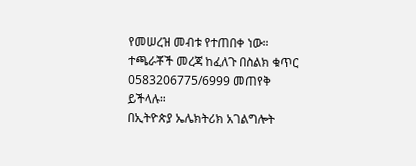የመሠረዝ መብቱ የተጠበቀ ነው።
ተጫራቾች መረጃ ከፈለጉ በስልክ ቁጥር 0583206775/6999 መጠየቅ ይችላሉ።
በኢትዮጵያ ኤሌክትሪክ አገልግሎት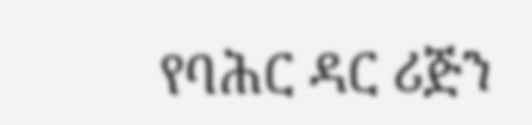የባሕር ዳር ሪጅን